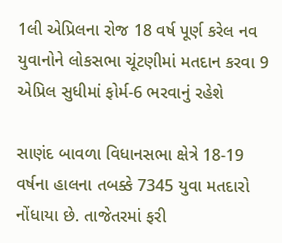1લી એપ્રિલના રોજ 18 વર્ષ પૂર્ણ કરેલ નવ યુવાનોને લોકસભા ચૂંટણીમાં મતદાન કરવા 9 એપ્રિલ સુધીમાં ફોર્મ-6 ભરવાનું રહેશે

સાણંદ બાવળા વિધાનસભા ક્ષેત્રે 18-19 વર્ષના હાલના તબક્કે 7345 યુવા મતદારો નોંધાયા છે. તાજેતરમાં ફરી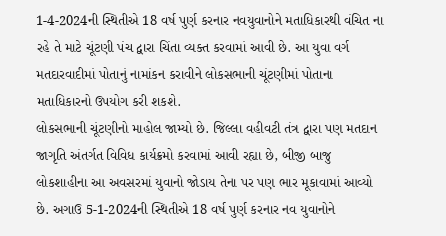1-4-2024ની સ્થિતીએ 18 વર્ષ પુર્ણ કરનાર નવયુવાનોને મતાધિકારથી વંચિત ના રહે તે માટે ચૂંટણી પંચ દ્વારા ચિંતા વ્યક્ત કરવામાં આવી છે. આ યુવા વર્ગ મતદારવાદીમાં પોતાનું નામાંકન કરાવીને લોકસભાની ચૂંટણીમાં પોતાના મતાધિકારનો ઉપયોગ કરી શકશે.
લોકસભાની ચૂંટણીનો માહોલ જામ્યો છે. જિલ્લા વહીવટી તંત્ર દ્વારા પણ મતદાન જાગૃતિ અંતર્ગત વિવિધ કાર્યક્રમો કરવામાં આવી રહ્યા છે, બીજી બાજુ લોકશાહીના આ અવસરમાં યુવાનો જોડાય તેના પર પણ ભાર મૂકાવામાં આવ્યો છે. અગાઉ 5-1-2024ની સ્થિતીએ 18 વર્ષ પુર્ણ કરનાર નવ યુવાનોને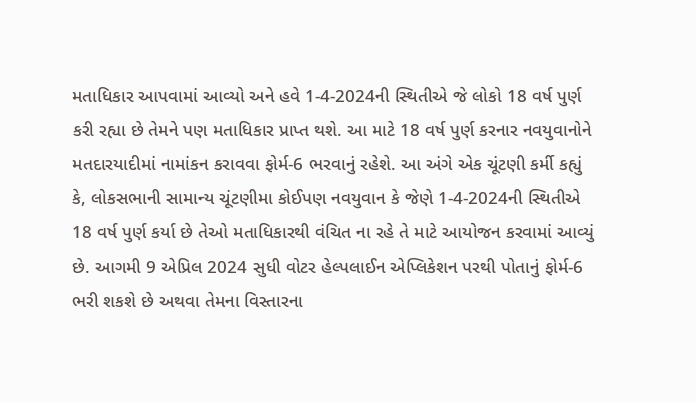મતાધિકાર આપવામાં આવ્યો અને હવે 1-4-2024ની સ્થિતીએ જે લોકો 18 વર્ષ પુર્ણ કરી રહ્યા છે તેમને પણ મતાધિકાર પ્રાપ્ત થશે. આ માટે 18 વર્ષ પુર્ણ કરનાર નવયુવાનોને મતદારયાદીમાં નામાંકન કરાવવા ફોર્મ-6 ભરવાનું રહેશે. આ અંગે એક ચૂંટણી કર્મી કહ્યું કે, લોકસભાની સામાન્ય ચૂંટણીમા કોઈપણ નવયુવાન કે જેણે 1-4-2024ની સ્થિતીએ 18 વર્ષ પુર્ણ કર્યા છે તેઓ મતાધિકારથી વંચિત ના રહે તે માટે આયોજન કરવામાં આવ્યું છે. આગમી 9 એપ્રિલ 2024 સુધી વોટર હેલ્પલાઈન એપ્લિકેશન પરથી પોતાનું ફોર્મ-6 ભરી શકશે છે અથવા તેમના વિસ્તારના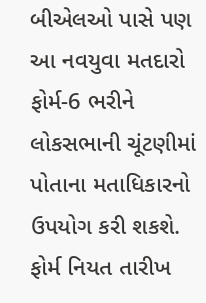બીએલઓ પાસે પણ આ નવયુવા મતદારો ફોર્મ-6 ભરીને લોકસભાની ચૂંટણીમાં પોતાના મતાધિકારનો ઉપયોગ કરી શકશે. ફોર્મ નિયત તારીખ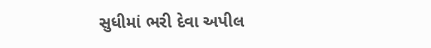સુધીમાં ભરી દેવા અપીલ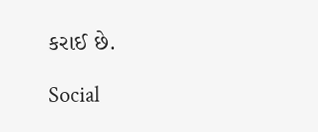કરાઈ છે.

Social